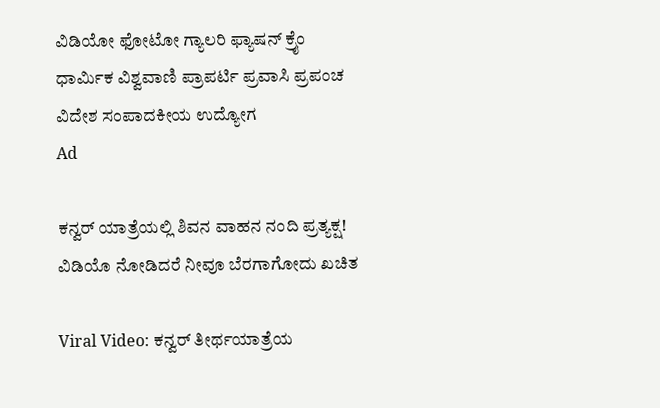ವಿಡಿಯೋ ಫೋಟೋ ಗ್ಯಾಲರಿ ಫ್ಯಾಷನ್ ಕ್ರೈಂ ಧಾರ್ಮಿಕ ವಿಶ್ವವಾಣಿ ಪ್ರಾಪರ್ಟಿ ಪ್ರವಾಸಿ ಪ್ರಪಂಚ ವಿದೇಶ ಸಂಪಾದಕೀಯ ಉದ್ಯೋಗ
Ad

ಕನ್ವರ್‌ ಯಾತ್ರೆಯಲ್ಲಿ ಶಿವನ ವಾಹನ ನಂದಿ ಪ್ರತ್ಯಕ್ಷ! ವಿಡಿಯೊ ನೋಡಿದರೆ ನೀವೂ ಬೆರಗಾಗೋದು ಖಚಿತ

Viral Video: ಕನ್ವರ್‌ ತೀರ್ಥಯಾತ್ರೆಯ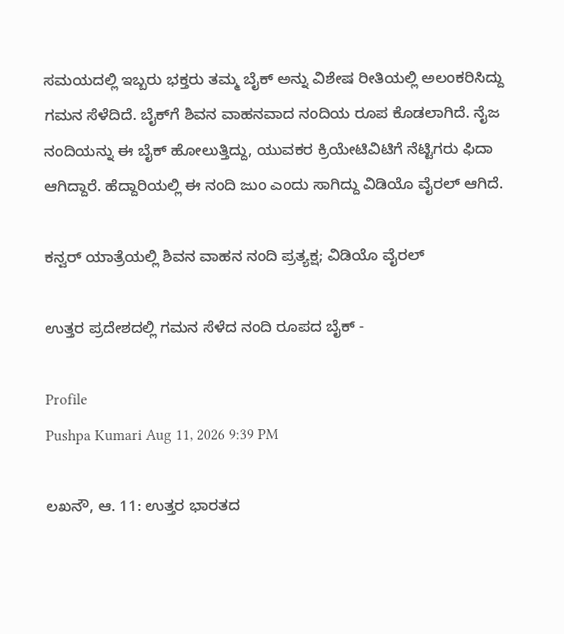ಸಮಯದಲ್ಲಿ ಇಬ್ಬರು ಭಕ್ತರು ತಮ್ಮ ಬೈಕ್ ಅನ್ನು ವಿಶೇಷ ರೀತಿಯಲ್ಲಿ ಅಲಂಕರಿಸಿದ್ದು ಗಮನ ಸೆಳೆದಿದೆ. ಬೈಕ್‌ಗೆ ಶಿವನ ವಾಹನವಾದ ನಂದಿಯ ರೂಪ ಕೊಡಲಾಗಿದೆ. ನೈಜ ನಂದಿಯನ್ನು ಈ ಬೈಕ್ ಹೋಲುತ್ತಿದ್ದು, ಯುವಕರ ಕ್ರಿಯೇಟಿವಿಟಿಗೆ ನೆಟ್ಟಿಗರು ಫಿದಾ ಆಗಿದ್ದಾರೆ. ಹೆದ್ದಾರಿಯಲ್ಲಿ ಈ ನಂದಿ ಜುಂ ಎಂದು ಸಾಗಿದ್ದು ವಿಡಿಯೊ ವೈರಲ್‌ ಆಗಿದೆ.

ಕನ್ವರ್‌ ಯಾತ್ರೆಯಲ್ಲಿ ಶಿವನ ವಾಹನ ನಂದಿ ಪ್ರತ್ಯಕ್ಷ; ವಿಡಿಯೊ ವೈರಲ್‌

ಉತ್ತರ ಪ್ರದೇಶದಲ್ಲಿ ಗಮನ ಸೆಳೆದ ನಂದಿ ರೂಪದ ಬೈಕ್‌ -

Profile
Pushpa Kumari Aug 11, 2026 9:39 PM

ಲಖನೌ, ಆ. 11: ಉತ್ತರ ಭಾರತದ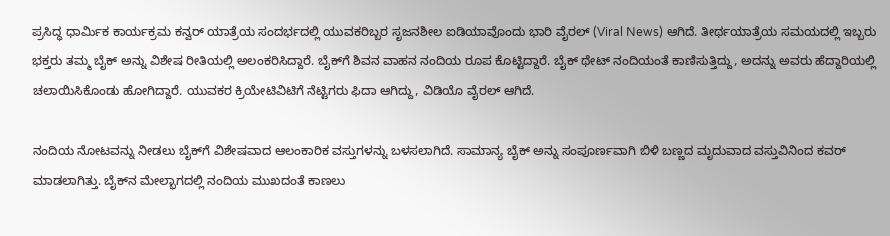ಪ್ರಸಿದ್ಧ ಧಾರ್ಮಿಕ ಕಾರ್ಯಕ್ರಮ ಕನ್ವರ್‌ ಯಾತ್ರೆಯ ಸಂದರ್ಭದಲ್ಲಿ ಯುವಕರಿಬ್ಬರ ಸೃಜನಶೀಲ ಐಡಿಯಾವೊಂದು ಭಾರಿ ವೈರಲ್ (Viral News) ಆಗಿದೆ. ತೀರ್ಥಯಾತ್ರೆಯ ಸಮಯದಲ್ಲಿ ಇಬ್ಬರು ಭಕ್ತರು ತಮ್ಮ ಬೈಕ್ ಅನ್ನು ವಿಶೇಷ ರೀತಿಯಲ್ಲಿ ಅಲಂಕರಿಸಿದ್ದಾರೆ. ಬೈಕ್‌ಗೆ ಶಿವನ ವಾಹನ ನಂದಿಯ ರೂಪ ಕೊಟ್ಟಿದ್ದಾರೆ. ಬೈಕ್‌ ಥೇಟ್‌ ನಂದಿಯಂತೆ ಕಾಣಿಸುತ್ತಿದ್ದು, ಅದನ್ನು ಅವರು ಹೆದ್ದಾರಿಯಲ್ಲಿ ಚಲಾಯಿಸಿಕೊಂಡು ಹೋಗಿದ್ದಾರೆ. ಯುವಕರ ಕ್ರಿಯೇಟಿವಿಟಿಗೆ ನೆಟ್ಟಿಗರು ಫಿದಾ ಆಗಿದ್ದು, ವಿಡಿಯೊ ವೈರಲ್‌ ಆಗಿದೆ.

ನಂದಿಯ ನೋಟವನ್ನು ನೀಡಲು ಬೈಕ್‌ಗೆ ವಿಶೇಷವಾದ ಆಲಂಕಾರಿಕ ವಸ್ತುಗಳನ್ನು ಬಳಸಲಾಗಿದೆ. ಸಾಮಾನ್ಯ ಬೈಕ್ ಅನ್ನು ಸಂಪೂರ್ಣವಾಗಿ ಬಿಳಿ ಬಣ್ಣದ ಮೃದುವಾದ ವಸ್ತುವಿನಿಂದ ಕವರ್ ಮಾಡಲಾಗಿತ್ತು. ಬೈಕ್‌ನ ಮೇಲ್ಭಾಗದಲ್ಲಿ ನಂದಿಯ ಮುಖದಂತೆ ಕಾಣಲು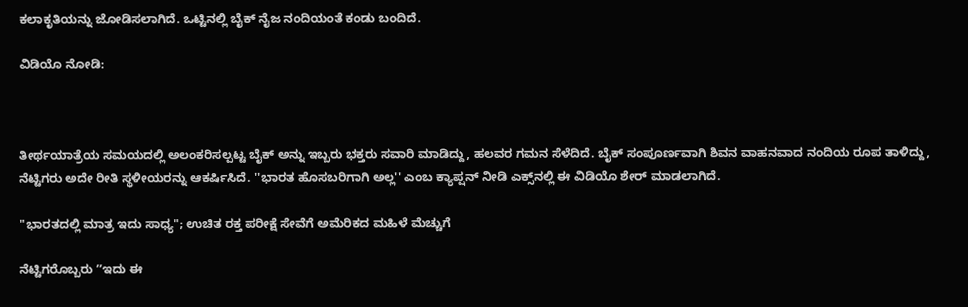ಕಲಾಕೃತಿಯನ್ನು ಜೋಡಿಸಲಾಗಿದೆ. ಒಟ್ಟಿನಲ್ಲಿ ಬೈಕ್‌ ನೈಜ ನಂದಿಯಂತೆ ಕಂಡು ಬಂದಿದೆ.

ವಿಡಿಯೊ ನೋಡಿ:



ತೀರ್ಥಯಾತ್ರೆಯ ಸಮಯದಲ್ಲಿ ಅಲಂಕರಿಸಲ್ಪಟ್ಟ ಬೈಕ್ ಅನ್ನು ಇಬ್ಬರು ಭಕ್ತರು ಸವಾರಿ ಮಾಡಿದ್ದು, ಹಲವರ ಗಮನ ಸೆಳೆದಿದೆ. ಬೈಕ್‌ ಸಂಪೂರ್ಣವಾಗಿ ಶಿವನ ವಾಹನವಾದ ನಂದಿಯ ರೂಪ ತಾಳಿದ್ದು, ನೆಟ್ಟಿಗರು ಅದೇ ರೀತಿ ಸ್ಥಳೀಯರನ್ನು ಆಕರ್ಷಿಸಿದೆ. ''ಭಾರತ ಹೊಸಬರಿಗಾಗಿ ಅಲ್ಲ'' ಎಂಬ ಕ್ಯಾಪ್ಷನ್‌ ನೀಡಿ ಎಕ್ಸ್‌ನಲ್ಲಿ ಈ ವಿಡಿಯೊ ಶೇರ್‌ ಮಾಡಲಾಗಿದೆ.

"ಭಾರತದಲ್ಲಿ ಮಾತ್ರ ಇದು ಸಾಧ್ಯ"; ಉಚಿತ ರಕ್ತ ಪರೀಕ್ಷೆ ಸೇವೆಗೆ ಅಮೆರಿಕದ ಮಹಿಳೆ ಮೆಚ್ಚುಗೆ

ನೆಟ್ಟಿಗರೊಬ್ಬರು ʼʼಇದು ಈ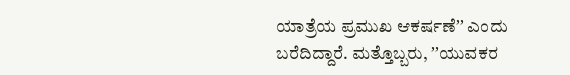ಯಾತ್ರೆಯ ಪ್ರಮುಖ ಆಕರ್ಷಣೆʼʼ ಎಂದು ಬರೆದಿದ್ದಾರೆ. ಮತ್ತೊಬ್ಬರು, ʼʼಯುವಕರ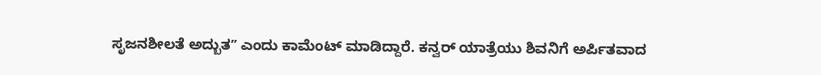ಸೃಜನಶೀಲತೆ ಅದ್ಬುತʼʼ ಎಂದು ಕಾಮೆಂಟ್ ಮಾಡಿದ್ದಾರೆ. ಕನ್ವರ್ ಯಾತ್ರೆಯು ಶಿವನಿಗೆ ಅರ್ಪಿತವಾದ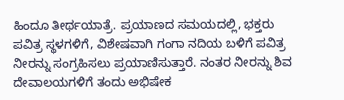ಹಿಂದೂ ತೀರ್ಥಯಾತ್ರೆ. ಪ್ರಯಾಣದ ಸಮಯದಲ್ಲಿ, ಭಕ್ತರು ಪವಿತ್ರ ಸ್ಥಳಗಳಿಗೆ, ವಿಶೇಷವಾಗಿ ಗಂಗಾ ನದಿಯ ಬಳಿಗೆ ಪವಿತ್ರ ನೀರನ್ನು ಸಂಗ್ರಹಿಸಲು ಪ್ರಯಾಣಿಸುತ್ತಾರೆ. ನಂತರ ನೀರನ್ನು ಶಿವ ದೇವಾಲಯಗಳಿಗೆ ತಂದು ಅಭಿಷೇಕ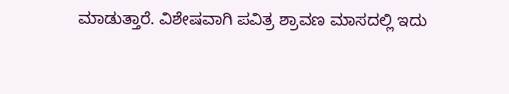ಮಾಡುತ್ತಾರೆ. ವಿಶೇಷವಾಗಿ ಪವಿತ್ರ ಶ್ರಾವಣ ಮಾಸದಲ್ಲಿ ಇದು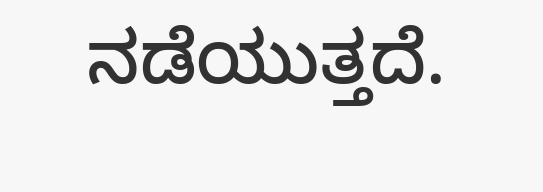ನಡೆಯುತ್ತದೆ.